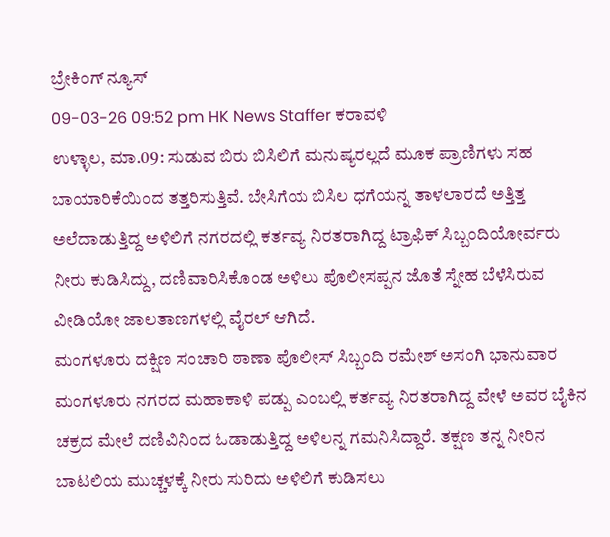ಬ್ರೇಕಿಂಗ್ ನ್ಯೂಸ್
09-03-26 09:52 pm HK News Staffer ಕರಾವಳಿ
ಉಳ್ಳಾಲ, ಮಾ.09: ಸುಡುವ ಬಿರು ಬಿಸಿಲಿಗೆ ಮನುಷ್ಯರಲ್ಲದೆ ಮೂಕ ಪ್ರಾಣಿಗಳು ಸಹ ಬಾಯಾರಿಕೆಯಿಂದ ತತ್ತರಿಸುತ್ತಿವೆ. ಬೇಸಿಗೆಯ ಬಿಸಿಲ ಧಗೆಯನ್ನ ತಾಳಲಾರದೆ ಅತ್ತಿತ್ತ ಅಲೆದಾಡುತ್ತಿದ್ದ ಅಳಿಲಿಗೆ ನಗರದಲ್ಲಿ ಕರ್ತವ್ಯ ನಿರತರಾಗಿದ್ದ ಟ್ರಾಫಿಕ್ ಸಿಬ್ಬಂದಿಯೋರ್ವರು ನೀರು ಕುಡಿಸಿದ್ದು, ದಣಿವಾರಿಸಿಕೊಂಡ ಅಳಿಲು ಪೊಲೀಸಪ್ಪನ ಜೊತೆ ಸ್ನೇಹ ಬೆಳೆಸಿರುವ ವೀಡಿಯೋ ಜಾಲತಾಣಗಳಲ್ಲಿ ವೈರಲ್ ಆಗಿದೆ.
ಮಂಗಳೂರು ದಕ್ಷಿಣ ಸಂಚಾರಿ ಠಾಣಾ ಪೊಲೀಸ್ ಸಿಬ್ಬಂದಿ ರಮೇಶ್ ಅಸಂಗಿ ಭಾನುವಾರ ಮಂಗಳೂರು ನಗರದ ಮಹಾಕಾಳಿ ಪಡ್ಪು ಎಂಬಲ್ಲಿ ಕರ್ತವ್ಯ ನಿರತರಾಗಿದ್ದ ವೇಳೆ ಅವರ ಬೈಕಿನ ಚಕ್ರದ ಮೇಲೆ ದಣಿವಿನಿಂದ ಓಡಾಡುತ್ತಿದ್ದ ಅಳಿಲನ್ನ ಗಮನಿಸಿದ್ದಾರೆ. ತಕ್ಷಣ ತನ್ನ ನೀರಿನ ಬಾಟಲಿಯ ಮುಚ್ಚಳಕ್ಕೆ ನೀರು ಸುರಿದು ಅಳಿಲಿಗೆ ಕುಡಿಸಲು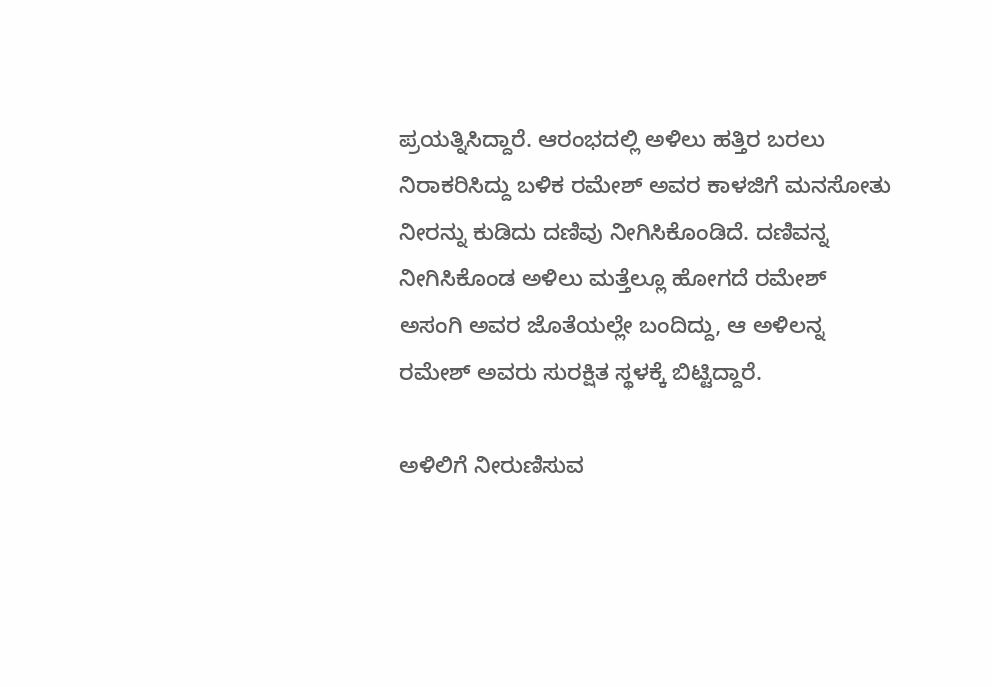ಪ್ರಯತ್ನಿಸಿದ್ದಾರೆ. ಆರಂಭದಲ್ಲಿ ಅಳಿಲು ಹತ್ತಿರ ಬರಲು ನಿರಾಕರಿಸಿದ್ದು ಬಳಿಕ ರಮೇಶ್ ಅವರ ಕಾಳಜಿಗೆ ಮನಸೋತು ನೀರನ್ನು ಕುಡಿದು ದಣಿವು ನೀಗಿಸಿಕೊಂಡಿದೆ. ದಣಿವನ್ನ ನೀಗಿಸಿಕೊಂಡ ಅಳಿಲು ಮತ್ತೆಲ್ಲೂ ಹೋಗದೆ ರಮೇಶ್ ಅಸಂಗಿ ಅವರ ಜೊತೆಯಲ್ಲೇ ಬಂದಿದ್ದು, ಆ ಅಳಿಲನ್ನ ರಮೇಶ್ ಅವರು ಸುರಕ್ಷಿತ ಸ್ಥಳಕ್ಕೆ ಬಿಟ್ಟಿದ್ದಾರೆ.

ಅಳಿಲಿಗೆ ನೀರುಣಿಸುವ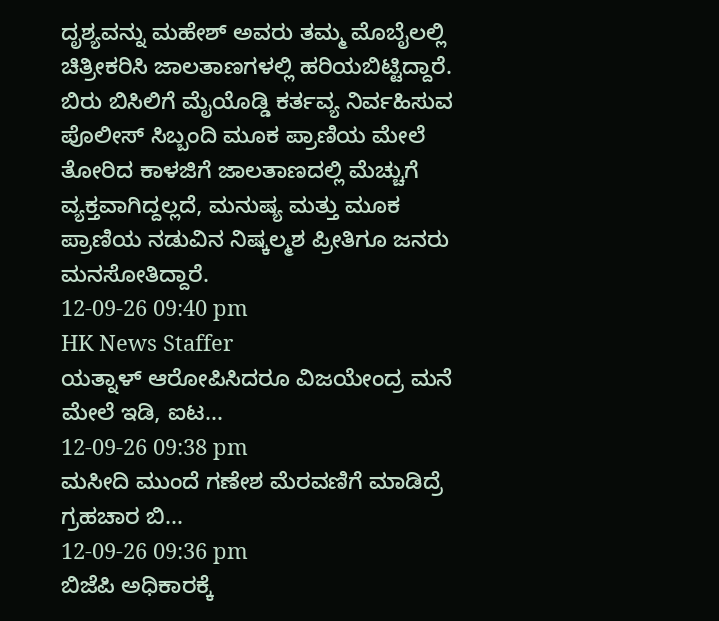ದೃಶ್ಯವನ್ನು ಮಹೇಶ್ ಅವರು ತಮ್ಮ ಮೊಬೈಲಲ್ಲಿ ಚಿತ್ರೀಕರಿಸಿ ಜಾಲತಾಣಗಳಲ್ಲಿ ಹರಿಯಬಿಟ್ಟಿದ್ದಾರೆ. ಬಿರು ಬಿಸಿಲಿಗೆ ಮೈಯೊಡ್ಡಿ ಕರ್ತವ್ಯ ನಿರ್ವಹಿಸುವ ಪೊಲೀಸ್ ಸಿಬ್ಬಂದಿ ಮೂಕ ಪ್ರಾಣಿಯ ಮೇಲೆ ತೋರಿದ ಕಾಳಜಿಗೆ ಜಾಲತಾಣದಲ್ಲಿ ಮೆಚ್ಚುಗೆ ವ್ಯಕ್ತವಾಗಿದ್ದಲ್ಲದೆ, ಮನುಷ್ಯ ಮತ್ತು ಮೂಕ ಪ್ರಾಣಿಯ ನಡುವಿನ ನಿಷ್ಕಲ್ಮಶ ಪ್ರೀತಿಗೂ ಜನರು ಮನಸೋತಿದ್ದಾರೆ.
12-09-26 09:40 pm
HK News Staffer
ಯತ್ನಾಳ್ ಆರೋಪಿಸಿದರೂ ವಿಜಯೇಂದ್ರ ಮನೆ ಮೇಲೆ ಇಡಿ, ಐಟ...
12-09-26 09:38 pm
ಮಸೀದಿ ಮುಂದೆ ಗಣೇಶ ಮೆರವಣಿಗೆ ಮಾಡಿದ್ರೆ ಗ್ರಹಚಾರ ಬಿ...
12-09-26 09:36 pm
ಬಿಜೆಪಿ ಅಧಿಕಾರಕ್ಕೆ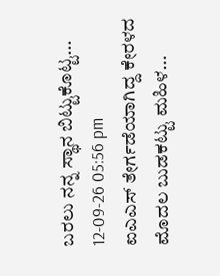ಬರಲು ನನ್ನ ಸ್ಥಾನ ಬಿಟ್ಟುಕೊಟ್ಟ...
12-09-26 05:56 pm
ಐಎಎಸ್ ತೇರ್ಗಡೆಯಾಗಿದ್ದ ಕೇರಳದ ಮೊದಲ ಬುಡಕಟ್ಟು ಮಹಿಳ...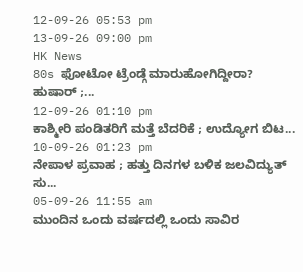12-09-26 05:53 pm
13-09-26 09:00 pm
HK News
80s ಫೋಟೋ ಟ್ರೆಂಡ್ಗೆ ಮಾರುಹೋಗಿದ್ದೀರಾ? ಹುಷಾರ್ ;...
12-09-26 01:10 pm
ಕಾಶ್ಮೀರಿ ಪಂಡಿತರಿಗೆ ಮತ್ತೆ ಬೆದರಿಕೆ ; ಉದ್ಯೋಗ ಬಿಟ...
10-09-26 01:23 pm
ನೇಪಾಳ ಪ್ರವಾಹ ; ಹತ್ತು ದಿನಗಳ ಬಳಿಕ ಜಲವಿದ್ಯುತ್ ಸು...
05-09-26 11:55 am
ಮುಂದಿನ ಒಂದು ವರ್ಷದಲ್ಲಿ ಒಂದು ಸಾವಿರ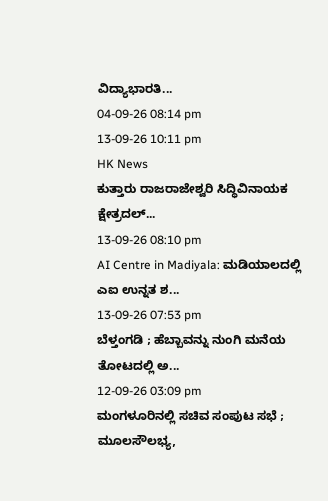ವಿದ್ಯಾಭಾರತಿ...
04-09-26 08:14 pm
13-09-26 10:11 pm
HK News
ಕುತ್ತಾರು ರಾಜರಾಜೇಶ್ವರಿ ಸಿದ್ಧಿವಿನಾಯಕ ಕ್ಷೇತ್ರದಲ್...
13-09-26 08:10 pm
AI Centre in Madiyala: ಮಡಿಯಾಲದಲ್ಲಿ ಎಐ ಉನ್ನತ ಶ...
13-09-26 07:53 pm
ಬೆಳ್ತಂಗಡಿ ; ಹೆಬ್ಬಾವನ್ನು ನುಂಗಿ ಮನೆಯ ತೋಟದಲ್ಲಿ ಅ...
12-09-26 03:09 pm
ಮಂಗಳೂರಿನಲ್ಲಿ ಸಚಿವ ಸಂಪುಟ ಸಭೆ ; ಮೂಲಸೌಲಭ್ಯ,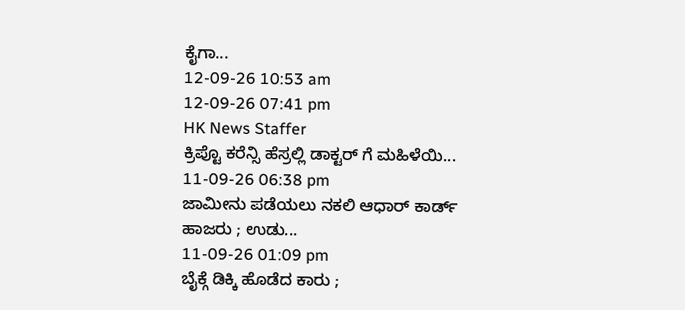ಕೈಗಾ...
12-09-26 10:53 am
12-09-26 07:41 pm
HK News Staffer
ಕ್ರಿಪ್ಟೊ ಕರೆನ್ಸಿ ಹೆಸ್ರಲ್ಲಿ ಡಾಕ್ಟರ್ ಗೆ ಮಹಿಳೆಯಿ...
11-09-26 06:38 pm
ಜಾಮೀನು ಪಡೆಯಲು ನಕಲಿ ಆಧಾರ್ ಕಾರ್ಡ್ ಹಾಜರು ; ಉಡು...
11-09-26 01:09 pm
ಬೈಕ್ಗೆ ಡಿಕ್ಕಿ ಹೊಡೆದ ಕಾರು ;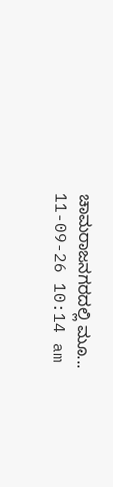ಚಾಮರಾಜನಗರದಲ್ಲಿ ಮೂ...
11-09-26 10:14 am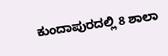ಕುಂದಾಪುರದಲ್ಲಿ 8 ಶಾಲಾ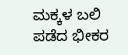ಮಕ್ಕಳ ಬಲಿ ಪಡೆದ ಭೀಕರ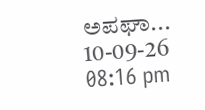ಅಪಘಾ...
10-09-26 08:16 pm